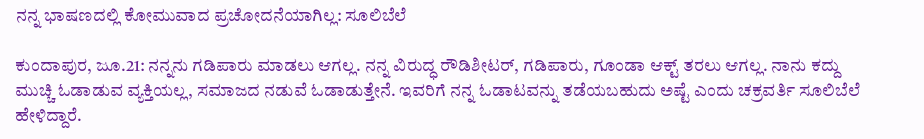ನನ್ನ ಭಾಷಣದಲ್ಲಿ ಕೋಮುವಾದ ಪ್ರಚೋದನೆಯಾಗಿಲ್ಲ: ಸೂಲಿಬೆಲೆ

ಕುಂದಾಪುರ, ಜೂ.21: ನನ್ನನು ಗಡಿಪಾರು ಮಾಡಲು ಆಗಲ್ಲ. ನನ್ನ ವಿರುದ್ಧ ರೌಡಿಶೀಟರ್, ಗಡಿಪಾರು, ಗೂಂಡಾ ಆಕ್ಟ್ ತರಲು ಆಗಲ್ಲ. ನಾನು ಕದ್ದು ಮುಚ್ಚಿ ಓಡಾಡುವ ವ್ಯಕ್ತಿಯಲ್ಲ, ಸಮಾಜದ ನಡುವೆ ಓಡಾಡುತ್ತೇನೆ. ಇವರಿಗೆ ನನ್ನ ಓಡಾಟವನ್ನು ತಡೆಯಬಹುದು ಅಷ್ಟೆ ಎಂದು ಚಕ್ರವರ್ತಿ ಸೂಲಿಬೆಲೆ ಹೇಳಿದ್ದಾರೆ.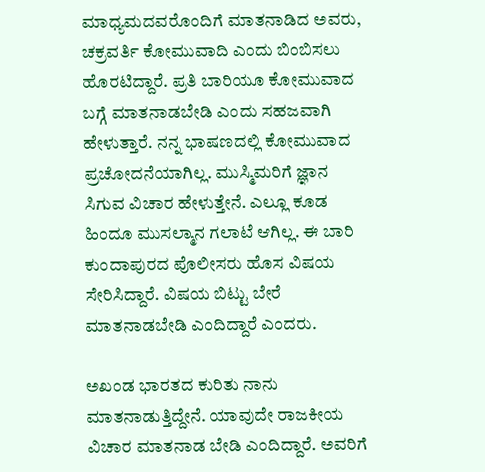ಮಾಧ್ಯಮದವರೊಂದಿಗೆ ಮಾತನಾಡಿದ ಅವರು, ಚಕ್ರವರ್ತಿ ಕೋಮುವಾದಿ ಎಂದು ಬಿಂಬಿಸಲು ಹೊರಟಿದ್ದಾರೆ. ಪ್ರತಿ ಬಾರಿಯೂ ಕೋಮುವಾದ ಬಗ್ಗೆ ಮಾತನಾಡಬೇಡಿ ಎಂದು ಸಹಜವಾಗಿ ಹೇಳುತ್ತಾರೆ. ನನ್ನ ಭಾಷಣದಲ್ಲಿ ಕೋಮುವಾದ ಪ್ರಚೋದನೆಯಾಗಿಲ್ಲ. ಮುಸ್ಮಿಮರಿಗೆ ಜ್ಞಾನ ಸಿಗುವ ವಿಚಾರ ಹೇಳುತ್ತೇನೆ. ಎಲ್ಲೂ ಕೂಡ ಹಿಂದೂ ಮುಸಲ್ಮಾನ ಗಲಾಟೆ ಆಗಿಲ್ಲ. ಈ ಬಾರಿ ಕುಂದಾಪುರದ ಪೊಲೀಸರು ಹೊಸ ವಿಷಯ ಸೇರಿಸಿದ್ದಾರೆ. ವಿಷಯ ಬಿಟ್ಟು ಬೇರೆ ಮಾತನಾಡಬೇಡಿ ಎಂದಿದ್ದಾರೆ ಎಂದರು.

ಅಖಂಡ ಭಾರತದ ಕುರಿತು ನಾನು ಮಾತನಾಡುತ್ತಿದ್ದೇನೆ. ಯಾವುದೇ ರಾಜಕೀಯ ವಿಚಾರ ಮಾತನಾಡ ಬೇಡಿ ಎಂದಿದ್ದಾರೆ. ಅವರಿಗೆ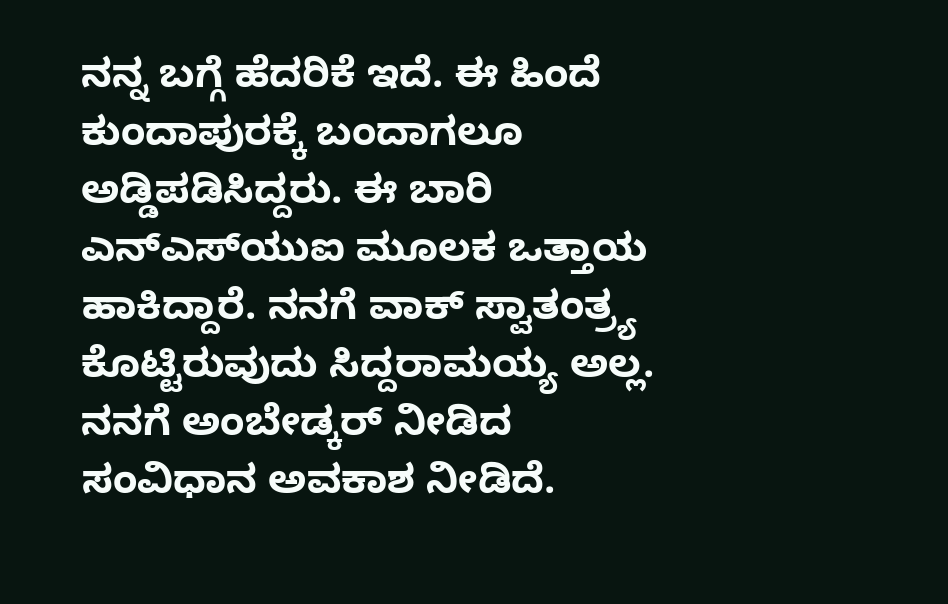ನನ್ನ ಬಗ್ಗೆ ಹೆದರಿಕೆ ಇದೆ. ಈ ಹಿಂದೆ ಕುಂದಾಪುರಕ್ಕೆ ಬಂದಾಗಲೂ ಅಡ್ಡಿಪಡಿಸಿದ್ದರು. ಈ ಬಾರಿ ಎನ್‌ಎಸ್‌ಯುಐ ಮೂಲಕ ಒತ್ತಾಯ ಹಾಕಿದ್ದಾರೆ. ನನಗೆ ವಾಕ್ ಸ್ವಾತಂತ್ರ್ಯ ಕೊಟ್ಟಿರುವುದು ಸಿದ್ದರಾಮಯ್ಯ ಅಲ್ಲ. ನನಗೆ ಅಂಬೇಡ್ಕರ್ ನೀಡಿದ ಸಂವಿಧಾನ ಅವಕಾಶ ನೀಡಿದೆ.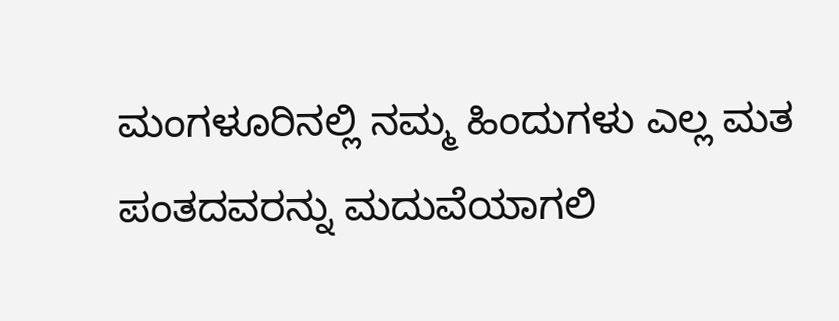ಮಂಗಳೂರಿನಲ್ಲಿ ನಮ್ಮ ಹಿಂದುಗಳು ಎಲ್ಲ ಮತ ಪಂತದವರನ್ನು ಮದುವೆಯಾಗಲಿ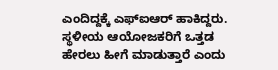ಎಂದಿದ್ದಕ್ಕೆ ಎಫ್‌ಐಆರ್ ಹಾಕಿದ್ದರು. ಸ್ಥಳೀಯ ಆಯೋಜಕರಿಗೆ ಒತ್ತಡ ಹೇರಲು ಹೀಗೆ ಮಾಡುತ್ತಾರೆ ಎಂದು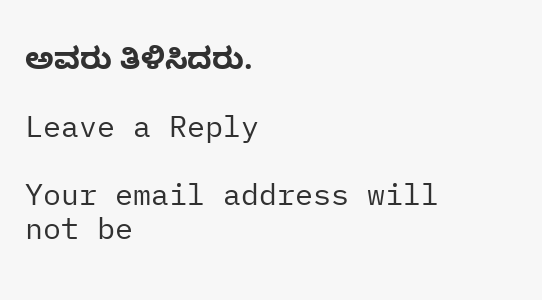ಅವರು ತಿಳಿಸಿದರು.

Leave a Reply

Your email address will not be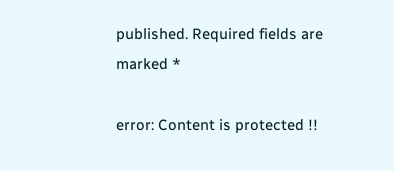published. Required fields are marked *

error: Content is protected !!